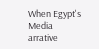When Egypt's Media arrative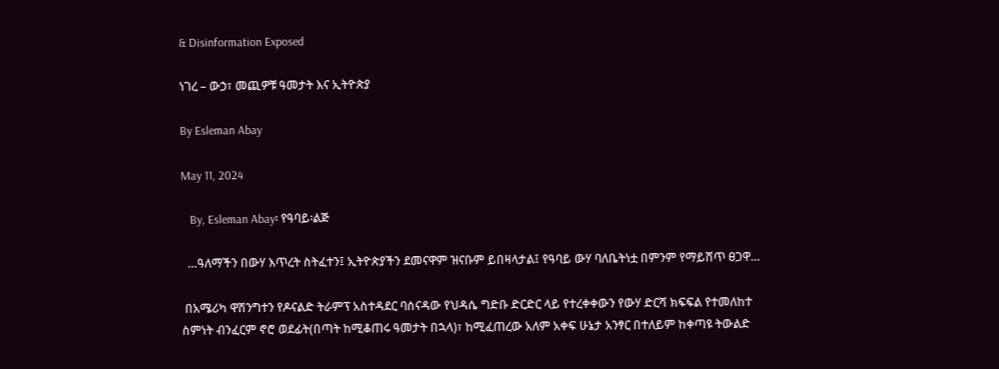& Disinformation Exposed

ነገረ – ውኃ፣ መጪዎቹ ዓመታት እና ኢትዮጵያ

By Esleman Abay

May 11, 2024

   By, Esleman Abay፡ የዓባይ፡ልጅ

  …ዓለማችን በውሃ እጥረት ስትፈተን፤ ኢትዮጵያችን ደመናዋም ዝናቡም ይበዛላታል፤ የዓባይ ውሃ ባለቤትነቷ በምንም የማይሸጥ ፀጋዋ…

 በአሜሪካ ዋሽንግተን የዶናልድ ትራምፕ አስተዳደር ባሰናዳው የህዳሴ ግድቡ ድርድር ላይ የተረቀቀውን የውሃ ድርሻ ክፍፍል የተመለከተ ስምነት ብንፈርም ኖሮ ወደፊት(በጣት ከሚቆጠሩ ዓመታት በኋላ)፣ ከሚፈጠረው አለም አቀፍ ሁኔታ አንፃር በተለይም ከቀጣዩ ትውልድ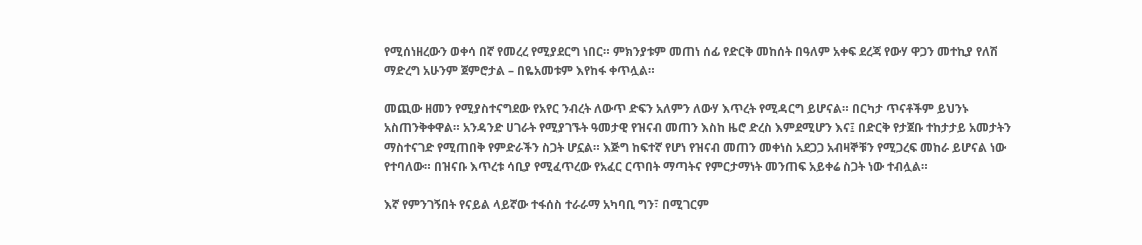የሚሰነዘረውን ወቀሳ በኛ የመረረ የሚያደርግ ነበር። ምክንያቱም መጠነ ሰፊ የድርቅ መከሰት በዓለም አቀፍ ደረጃ የውሃ ዋጋን መተኪያ የለሽ ማድረግ አሁንም ጀምሮታል – በዬአመቱም እየከፋ ቀጥሏል።

መጪው ዘመን የሚያስተናግደው የአየር ንብረት ለውጥ ድፍን አለምን ለውሃ እጥረት የሚዳርግ ይሆናል። በርካታ ጥናቶችም ይህንኑ አስጠንቅቀዋል። አንዳንድ ሀገራት የሚያገኙት ዓመታዊ የዝናብ መጠን እስከ ዜሮ ድረስ እምደሚሆን እና፤ በድርቅ የታጀቡ ተከታታይ አመታትን ማስተናገድ የሚጠበቅ የምድራችን ስጋት ሆኗል። እጅግ ከፍተኛ የሆነ የዝናብ መጠን መቀነስ አደጋጋ አብዛኞቹን የሚጋረፍ መከራ ይሆናል ነው የተባለው። በዝናቡ እጥረቱ ሳቢያ የሚፈጥረው የአፈር ርጥበት ማጣትና የምርታማነት መንጠፍ አይቀሬ ስጋት ነው ተብሏል።

እኛ የምንገኝበት የናይል ላይኛው ተፋሰስ ተራራማ አካባቢ ግን፣ በሚገርም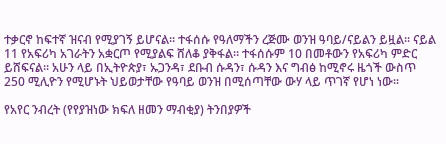ተቃርኖ ከፍተኛ ዝናብ የሚያገኝ ይሆናል። ተፋሰሱ የዓለማችን ረጅሙ ወንዝ ዓባይ/ናይልን ይዟል። ናይል 11 የአፍሪካ አገራትን አቋርጦ የሚያልፍ ሸለቆ ያቅፋል። ተፋሰሱም 10 በመቶውን የአፍሪካ ምድር ይሸፍናል። አሁን ላይ በኢትዮጵያ፣ ኡጋንዳ፣ ደቡብ ሱዳን፣ ሱዳን እና ግብፅ ከሚኖሩ ዜጎች ውስጥ 250 ሚሊዮን የሚሆኑት ህይወታቸው የዓባይ ወንዝ በሚሰጣቸው ውሃ ላይ ጥገኛ የሆነ ነው፡፡

የአየር ንብረት (የየያዝነው ክፍለ ዘመን ማብቂያ) ትንበያዎች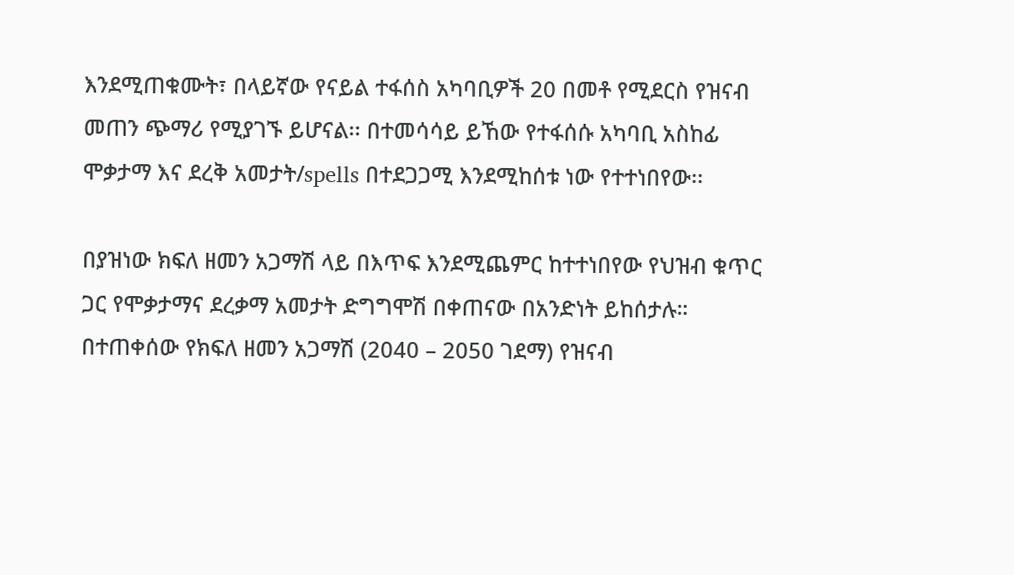እንደሚጠቁሙት፣ በላይኛው የናይል ተፋሰስ አካባቢዎች 20 በመቶ የሚደርስ የዝናብ መጠን ጭማሪ የሚያገኙ ይሆናል፡፡ በተመሳሳይ ይኸው የተፋሰሱ አካባቢ አስከፊ ሞቃታማ እና ደረቅ አመታት/spells በተደጋጋሚ እንደሚከሰቱ ነው የተተነበየው፡፡

በያዝነው ክፍለ ዘመን አጋማሽ ላይ በእጥፍ እንደሚጨምር ከተተነበየው የህዝብ ቁጥር ጋር የሞቃታማና ደረቃማ አመታት ድግግሞሽ በቀጠናው በአንድነት ይከሰታሉ።  በተጠቀሰው የክፍለ ዘመን አጋማሽ (2040 – 2050 ገደማ) የዝናብ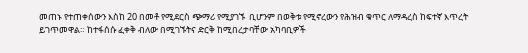መጠኑ የተጠቀሰውን እስከ 20 በመቶ የሚደርስ ጭማሪ የሚያገኙ  ቢሆንም በወቅቱ የሚኖረውን የሕዝብ ቁጥር ለማዳረስ ከፍተኛ እጥረት ይገጥመዋል። ከተፋሰሱ ፈቀቅ ብለው በሚገኙትና ድርቅ ከሚበረታባቸው አካባቢዎች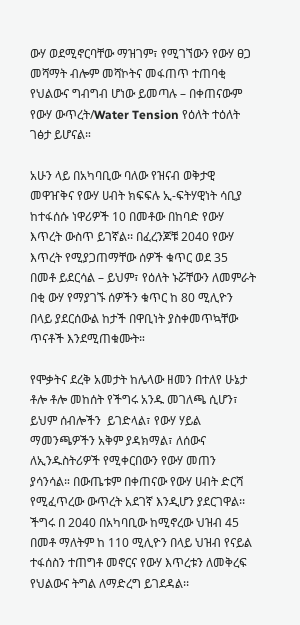ውሃ ወደሚኖርባቸው ማዝገም፣ የሚገኘውን የውሃ ፀጋ መሻማት ብሎም መሻኮትና መፋጠጥ ተጠባቂ የህልውና ግብግብ ሆነው ይመጣሉ – በቀጠናውም የውሃ ውጥረት/Water Tension የዕለት ተዕለት ገፅታ ይሆናል።

አሁን ላይ በአካባቢው ባለው የዝናብ ወቅታዊ መዋዠቅና የውሃ ሀብት ክፍፍሉ ኢ-ፍትሃዊነት ሳቢያ ከተፋሰሱ ነዋሪዎች 10 በመቶው በከባድ የውሃ እጥረት ውስጥ ይገኛል፡፡ በፈረንጆቹ 2040 የውሃ እጥረት የሚያጋጠማቸው ሰዎች ቁጥር ወደ 35 በመቶ ይደርሳል – ይህም፣ የዕለት ኑሯቸውን ለመምራት በቂ ውሃ የማያገኙ ሰዎችን ቁጥር ከ 80 ሚሊዮን በላይ ያደርሰውል ከታች በዋቢነት ያስቀመጥኳቸው ጥናቶች እንደሚጠቁሙት።

የሞቃትና ደረቅ አመታት ከሌላው ዘመን በተለየ ሁኔታ ቶሎ ቶሎ መከሰት የችግሩ አንዱ መገለጫ ሲሆን፣ ይህም ሰብሎችን  ይገድላል፣ የውሃ ሃይል ማመንጫዎችን አቅም ያዳክማል፣ ለሰውና ለኢንዱስትሪዎች የሚቀርበውን የውሃ መጠን ያሳንሳል። በውጤቱም በቀጠናው የውሃ ሀብት ድርሻ የሚፈጥረው ውጥረት አደገኛ እንዲሆን ያደርገዋል፡፡ ችግሩ በ 2040 በአካባቢው ከሚኖረው ህዝብ 45 በመቶ ማለትም ከ 110 ሚሊዮን በላይ ህዝብ የናይል ተፋሰስን ተጠግቶ መኖርና የውሃ እጥረቱን ለመቅረፍ የህልውና ትግል ለማድረግ ይገደዳል፡፡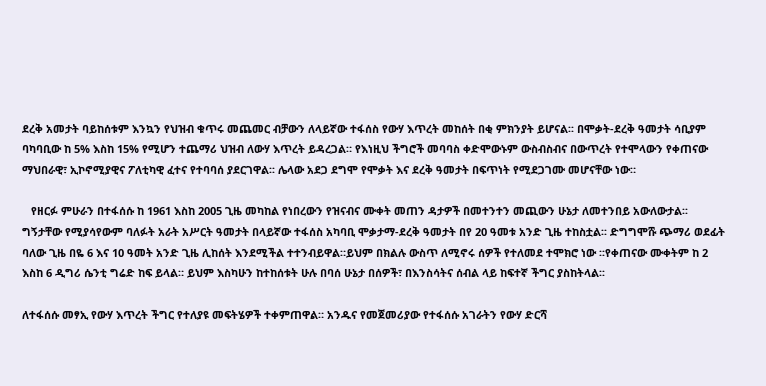ደረቅ አመታት ባይከሰቱም እንኳን የህዝብ ቁጥሩ መጨመር ብቻውን ለላይኛው ተፋሰስ የውሃ እጥረት መከሰት በቂ ምክንያት ይሆናል፡፡ በሞቃት-ደረቅ ዓመታት ሳቢያም ባካባቢው ከ 5% እስከ 15% የሚሆን ተጨማሪ ህዝብ ለውሃ እጥረት ይዳረጋል። የእነዚህ ችግሮች መባባስ ቀድሞውኑም ውስብስብና በውጥረት የተሞላውን የቀጠናው ማህበራዊ፣ ኢኮኖሚያዊና ፖለቲካዊ ፈተና የተባባሰ ያደርገዋል፡፡ ሌላው አደጋ ደግሞ የሞቃት እና ደረቅ ዓመታት በፍጥነት የሚደጋገሙ መሆናቸው ነው።

   የዘርፉ ምሁራን በተፋሰሱ ከ 1961 እስከ 2005 ጊዜ መካከል የነበረውን የዝናብና ሙቀት መጠን ዳታዎች በመተንተን መጪውን ሁኔታ ለመተንበይ አውለውታል፡፡    ግኝታቸው የሚያሳየውም ባለፉት አራት አሥርት ዓመታት በላይኛው ተፋሰስ አካባቢ ሞቃታማ-ደረቅ ዓመታት በየ 20 ዓመቱ አንድ ጊዜ ተከስቷል፡፡ ድግግሞሹ ጭማሪ ወደፊት ባለው ጊዜ በዬ 6 እና 10 ዓመት አንድ ጊዜ ሊከሰት እንደሚችል ተተንብይዋል።ይህም በክልሉ ውስጥ ለሚኖሩ ሰዎች የተለመደ ተሞክሮ ነው ፡፡የቀጠናው ሙቀትም ከ 2 እስከ 6 ዲግሪ ሴንቲ ግሬድ ከፍ ይላል። ይህም እስካሁን ከተከሰቱት ሁሉ በባሰ ሁኔታ በሰዎች፣ በእንስሳትና ሰብል ላይ ከፍተኛ ችግር ያስከትላል፡፡

ለተፋሰሱ መፃኢ የውሃ እጥረት ችግር የተለያዩ መፍትሄዎች ተቀምጠዋል። አንዱና የመጀመሪያው የተፋሰሱ አገራትን የውሃ ድርሻ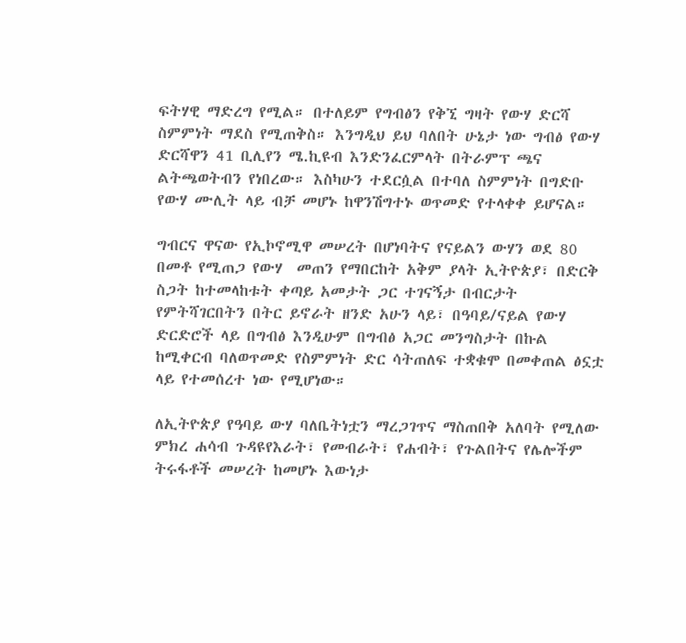ፍትሃዊ ማድረግ የሚል። በተለይም የግብፅን የቅኚ ግዛት የውሃ ድርሻ ስምምነት ማደስ የሚጠቅስ። እንግዲህ ይህ ባለበት ሁኔታ ነው ግብፅ የውሃ ድርሻዋን 41 ቢሊየን ሜ.ኪዩብ እንድንፈርምላት በትራምፕ ጫና ልትጫወትብን የነበረው። እስካሁን ተደርሷል በተባለ ስምምነት በግድቡ የውሃ ሙሊት ላይ ብቻ መሆኑ ከዋንሽግተኑ ወጥመድ የተላቀቀ ይሆናል።

ግብርና ዋናው የኢኮኖሚዋ መሠረት በሆነባትና የናይልን ውሃን ወደ 80 በመቶ የሚጠጋ የውሃ  መጠን የማበርከት አቅም ያላት ኢትዮጵያ፣ በድርቅ ስጋት ከተመላከቱት ቀጣይ አመታት ጋር ተገናኝታ በብርታት የምትሻገርበትን በትር ይኖራት ዘንድ አሁን ላይ፣ በዓባይ/ናይል የውሃ ድርድሮች ላይ በግብፅ እንዲሁም በግብፅ አጋር መንግስታት በኩል ከሚቀርብ ባለወጥመድ የስምምነት ድር ሳትጠለፍ ተቋቁሞ በመቀጠል ፅኗቷ ላይ የተመሰረተ ነው የሚሆነው።

ለኢትዮጵያ የዓባይ ውሃ ባለቤትነቷን ማረጋገጥና ማስጠበቅ አለባት የሚለው ምክረ ሐሳብ ጉዳዩየእራት፣ የመብራት፣ የሐብት፣ የጉልበትና የሌሎችም ትሩፋቶች መሠረት ከመሆኑ እውነታ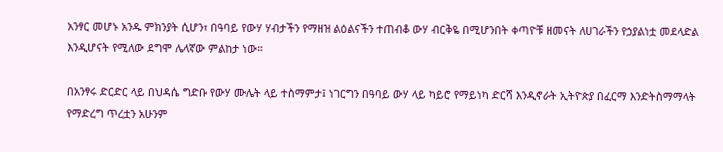አንፃር መሆኑ አንዱ ምክንያት ሲሆን፣ በዓባይ የውሃ ሃብታችን የማዘዝ ልዕልናችን ተጠብቆ ውሃ ብርቅዬ በሚሆንበት ቀጣዮቹ ዘመናት ለሀገራችን የኃያልነቷ መደላድል እንዲሆናት የሚለው ደግሞ ሌላኛው ምልከታ ነው።

በአንፃሩ ድርድር ላይ በህዳሴ ግድቡ የውሃ ሙሌት ላይ ተስማምታ፤ ነገርግን በዓባይ ውሃ ላይ ካይሮ የማይነካ ድርሻ እንዲኖራት ኢትዮጵያ በፈርማ እንድትስማማላት የማድረግ ጥረቷን አሁንም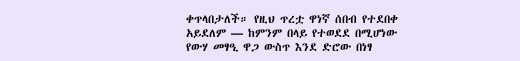ቀጥላበታለች። የዚህ ጥረቷ ዋነኛ ሰበብ የተደበቀ አይደለም — ከምንም በላይ የተወደደ በሚሆነው የውሃ መፃዒ ዋጋ ውስጥ እንደ ድሮው በነፃ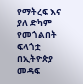የማትረፍ እና ያለ ድካም የመጎልበት ፍላጎቷ በኢትዮጵያ መዳፍ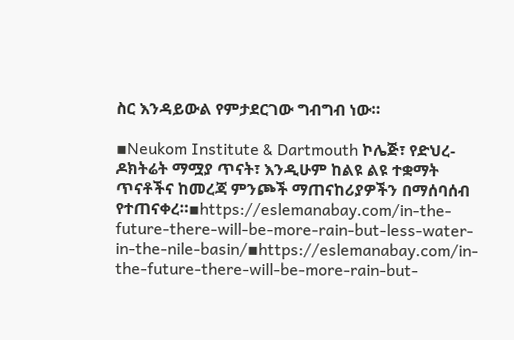ስር እንዳይውል የምታደርገው ግብግብ ነው።

▪Neukom Institute & Dartmouth ኮሌጅ፣ የድህረ-ዶክትሬት ማሟያ ጥናት፣ እንዲሁም ከልዩ ልዩ ተቋማት ጥናቶችና ከመረጃ ምንጮች ማጠናከሪያዎችን በማሰባሰብ የተጠናቀረ።▪https://eslemanabay.com/in-the-future-there-will-be-more-rain-but-less-water-in-the-nile-basin/▪https://eslemanabay.com/in-the-future-there-will-be-more-rain-but-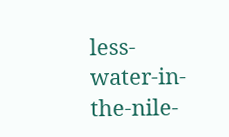less-water-in-the-nile-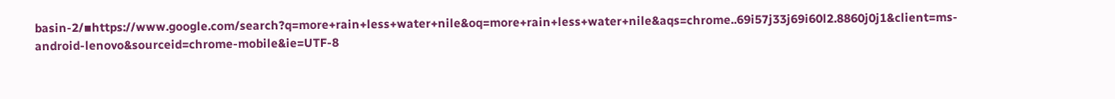basin-2/▪https://www.google.com/search?q=more+rain+less+water+nile&oq=more+rain+less+water+nile&aqs=chrome..69i57j33j69i60l2.8860j0j1&client=ms-android-lenovo&sourceid=chrome-mobile&ie=UTF-8